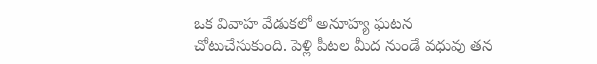ఒక వివాహ వేడుకలో అనూహ్య ఘటన చోటుచేసుకుంది. పెళ్లి పీటల మీద నుండే వధువు తన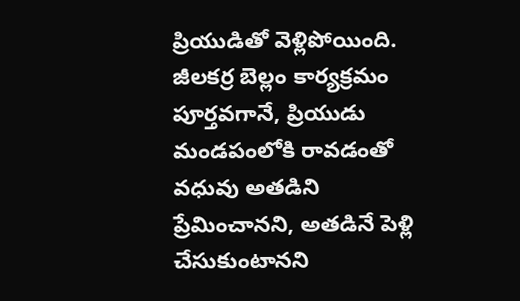ప్రియుడితో వెళ్లిపోయింది. జీలకర్ర బెల్లం కార్యక్రమం పూర్తవగానే, ప్రియుడు మండపంలోకి రావడంతో వధువు అతడిని ప్రేమించానని, అతడినే పెళ్లి చేసుకుంటానని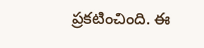ప్రకటించింది. ఈ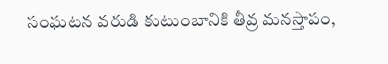సంఘటన వరుడి కుటుంబానికి తీవ్ర మనస్తాపం,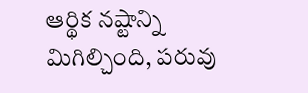ఆర్థిక నష్టాన్ని మిగిల్చింది, పరువు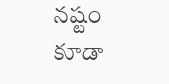నష్టం కూడా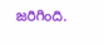జరిగింది.